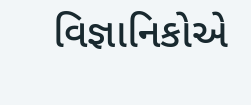વિજ્ઞાનિકોએ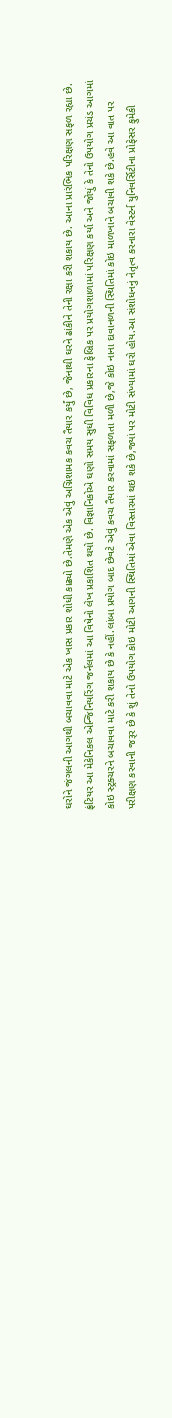ઘરોને જંગલની આગથી બચાવવા માટે એક ખાસ પ્રકાર શોધી કાઢ્યો છે.તેમણે એક એવું અગ્નિશામક કવચ તૈયાર કર્યું છે, જેનાથી ઘરને ઢાંકીને તેની રક્ષા કરી શકાય છે. આના પ્રારંભિક પરિક્ષણ સફળ રહ્યા છે. ફ્રંટિયર આ મેકેનિકલ એન્જિનિયરિંગ જર્નલમાં આ વિષેનો લેખ પ્રકાશિત થયો છે. વિજ્ઞાનિકોએ ઘણો સમય સુધી વિવિધ પ્રકારના ફેબ્રિક પર પ્રયોગશાળામાં પરિક્ષણ કર્યા અને જોયું કે તેનો ઉપયોગ પ્રચંડ આગમાં કોઇ સ્ટ્રક્ચરને બચાવવા માટે કરી શકાય છે કે નહીં.લાંબા પ્રયોગ બાદ છેવટે એવું કવચ તૈયાર કરવામાં સફળતા મળી છે,જે કોઇ નાના દાવાનળની સ્થિતિમાં કોઇ માળખાને બચાવી શકે છે.હવે આ વાત પર પરીક્ષણ કરવાની જરૂર છે કે શું તેનો ઉપયોગ કોઇ મોટી આગની સ્થિતિમાં એવા વિસ્તારમાં થઇ શકે છે,જ્યાં પર મોટી સંખ્યામાં ઘરો હોય.આ સંશોધનનું નેતૃત્વ કરનારા વેસ્ટર્ન યુનિવર્સિટીના પ્રોફેસર ફુમેકી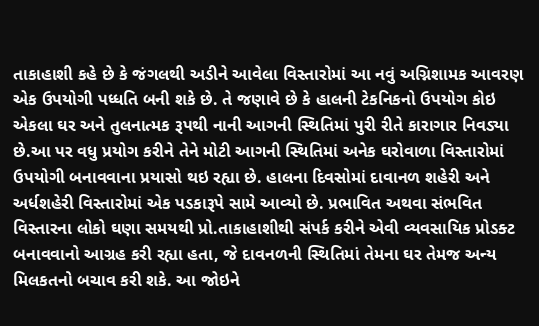તાકાહાશી કહે છે કે જંગલથી અડીને આવેલા વિસ્તારોમાં આ નવું અગ્નિશામક આવરણ એક ઉપયોગી પધ્ધતિ બની શકે છે. તે જણાવે છે કે હાલની ટેકનિકનો ઉપયોગ કોઇ એકલા ઘર અને તુલનાત્મક રૂપથી નાની આગની સ્થિતિમાં પુરી રીતે કારાગાર નિવડ્યા છે.આ પર વધુ પ્રયોગ કરીને તેને મોટી આગની સ્થિતિમાં અનેક ઘરોવાળા વિસ્તારોમાં ઉપયોગી બનાવવાના પ્રયાસો થઇ રહ્યા છે. હાલના દિવસોમાં દાવાનળ શહેરી અને અર્ધશહેરી વિસ્તારોમાં એક પડકારૂપે સામે આવ્યો છે. પ્રભાવિત અથવા સંભવિત વિસ્તારના લોકો ઘણા સમયથી પ્રો.તાકાહાશીથી સંપર્ક કરીને એવી વ્યવસાયિક પ્રોડક્ટ બનાવવાનો આગ્રહ કરી રહ્યા હતા, જે દાવનળની સ્થિતિમાં તેમના ઘર તેમજ અન્ય મિલકતનો બચાવ કરી શકે. આ જોઇને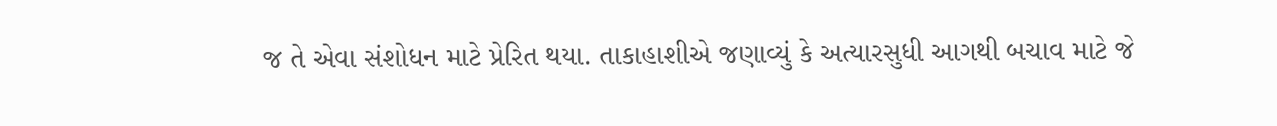જ તે એવા સંશોધન માટે પ્રેરિત થયા. તાકાહાશીએ જણાવ્યું કે અત્યારસુધી આગથી બચાવ માટે જે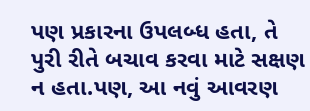પણ પ્રકારના ઉપલબ્ધ હતા, તે પુરી રીતે બચાવ કરવા માટે સક્ષણ ન હતા.પણ, આ નવું આવરણ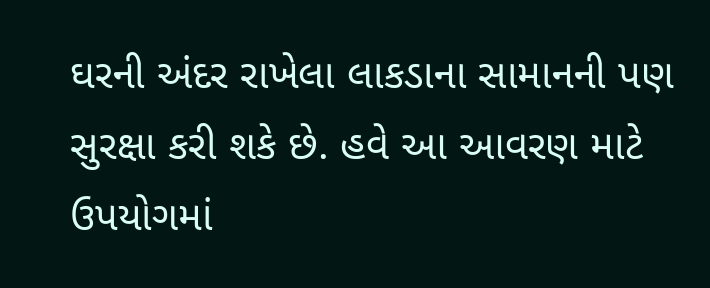ઘરની અંદર રાખેલા લાકડાના સામાનની પણ સુરક્ષા કરી શકે છે. હવે આ આવરણ માટે ઉપયોગમાં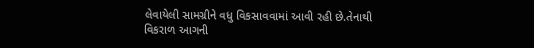લેવાયેલી સામગ્રીને વધુ વિકસાવવામાં આવી રહી છે.તેનાથી વિકરાળ આગની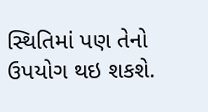સ્થિતિમાં પણ તેનો ઉપયોગ થઇ શકશે.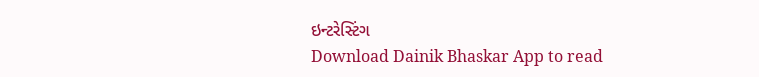ઇન્ટરેસ્ટિંગ
Download Dainik Bhaskar App to read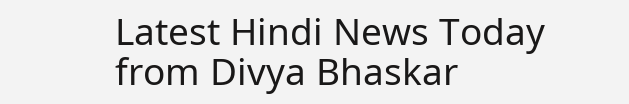Latest Hindi News Today
from Divya Bhaskar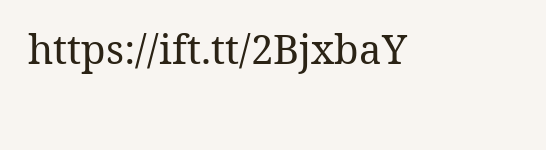https://ift.tt/2BjxbaY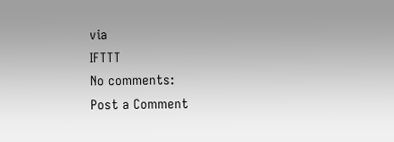via
IFTTT
No comments:
Post a Comment